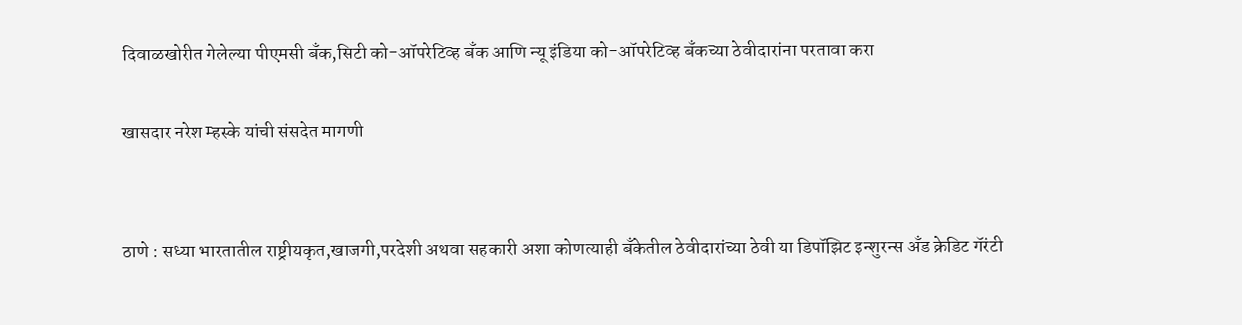दिवाळखोरीत गेलेल्या पीएमसी बँक,सिटी को-ऑपरेटिव्ह बँक आणि न्यू इंडिया को-ऑपरेटिव्ह बँकच्या ठेवीदारांना परतावा करा

खासदार नरेश म्हस्के यांची संसदेत मागणी


ठाणे : सध्या भारतातील राष्ट्रीयकृत,खाजगी,परदेशी अथवा सहकारी अशा कोणत्याही बँकेतील ठेवीदारांच्या ठेवी या डिपॉझिट इन्शुरन्स अँड क्रेडिट गॅरंटी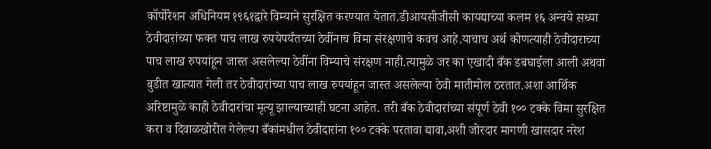कॉर्पोरेशन अधिनियम १९६१द्वारे विम्याने सुरक्षित करण्यात येतात.डीआयसीजीसी कायद्याच्या कलम १६ अन्वये सध्या ठेवीदारांच्या फक्त पाच लाख रुपयेपर्यंतच्या ठेवींनाच विमा संरक्षणाचे कवच आहे.याचाच अर्थ कोणत्याही ठेवीदाराच्या पाच लाख रुपयांहून जास्त असलेल्या ठेवींना विम्याचे संरक्षण नाही.त्यामुळे जर का एखादी बँक डबघाईला आली अथवा बुडीत खात्यात गेली तर ठेवीदारांच्या पाच लाख रुपयांहून जास्त असलेल्या ठेवी मातीमोल ठरतात.अशा आर्थिक अरिष्टामुळे काही ठेवीदारांचा मृत्यू झाल्याच्याही घटना आहेत. तरी बँक ठेवीदारांच्या संपूर्ण ठेवी १०० टक्के विमा सुरक्षित करा व दिवाळखोरीत गेलेल्या बँकांमधील ठेवीदारांना १०० टक्के परतावा द्यावा,अशी जोरदार मागणी खासदार नरेश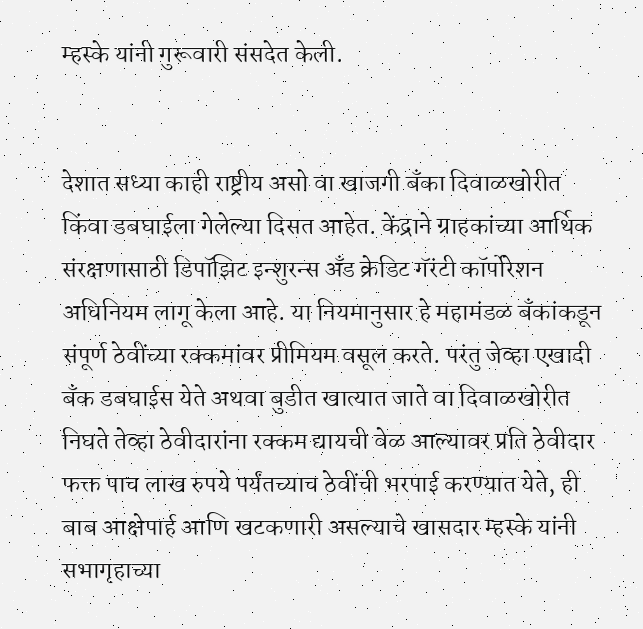म्हस्के यांनी गुरूवारी संसदेत केली.


देशात सध्या काही राष्ट्रीय असो वा खाजगी बँका दिवाळखोरीत किंवा डबघाईला गेलेल्या दिसत आहेत. केंद्राने ग्राहकांच्या आर्थिक संरक्षणासाठी डिपॉझिट इन्शुरन्स अँड क्रेडिट गॅरंटी कॉर्पोरेशन अधिनियम लागू केला आहे. या नियमानुसार हे महामंडळ बँकांकडून संपूर्ण ठेवींच्या रक्कमांवर प्रीमियम वसूल करते. परंतु जेव्हा एखादी बँक डबघाईस येते अथवा बुडीत खात्यात जाते वा दिवाळखोरीत निघते तेव्हा ठेवीदारांना रक्कम द्यायची वेळ आल्यावर प्रति ठेवीदार फक्त पाच लाख रुपये पर्यंतच्याच ठेवींची भरपाई करण्यात येते, ही बाब आक्षेपार्ह आणि खटकणारी असल्याचे खासदार म्हस्के यांनी सभागृहाच्या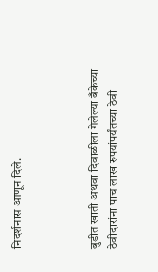निदर्शनास आणून दिले.



बुडीत खाती अथवा दिवाळीला गेलेल्या बँकेच्या ठेवीदारांना पाच लाख रुपयांपर्यंतच्या ठेवी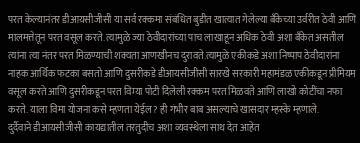परत केल्यानंतर डीआयसीजीसी या सर्व रक्कमा संबंधित बुडीत खात्यात गेलेल्या बँकेच्या उर्वरीत ठेवी आणि मालमत्तेतून परत वसूल करते. त्यामुळे ज्या ठेवीदारांच्या पाच लाखाहून अधिक ठेवी अशा बँकेत असतील त्यांना त्या नंतर परत मिळण्याची शक्यता आणखीनच दुरावते.त्यामुळे एकीकडे अशा निष्पाप ठेवीदारांना नाहक आर्थिक फटका बसतो आणि दुसरीकडे डीआयसीजीसी सारखे सरकारी महामंडळ एकीकडून प्रीमियम वसूल करते आणि दुसरीकडून परत विम्या पोटी दिलेली रक्कम परत मिळवते आणि लाखो कोटींचा नफा करते. याला विमा योजना कसे म्हणता येईल? ही गंभीर बाब असल्याचे खासदार म्हस्के म्हणाले.
दुर्दैवाने डीआयसीजीसी कायद्यातील तरतुदीच अशा व्यवस्थेला साथ देत आहेत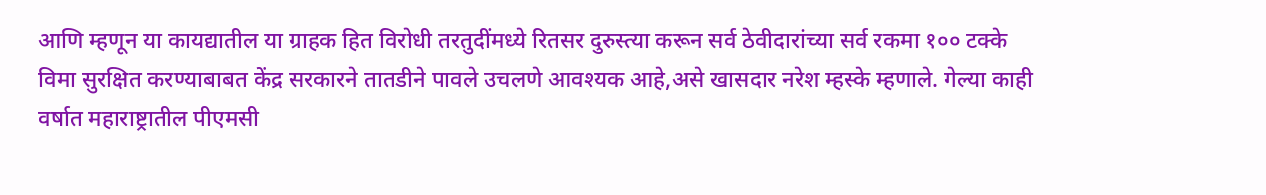आणि म्हणून या कायद्यातील या ग्राहक हित विरोधी तरतुदींमध्ये रितसर दुरुस्त्या करून सर्व ठेवीदारांच्या सर्व रकमा १०० टक्के विमा सुरक्षित करण्याबाबत केंद्र सरकारने तातडीने पावले उचलणे आवश्यक आहे,असे खासदार नरेश म्हस्के म्हणाले. गेल्या काही वर्षात महाराष्ट्रातील पीएमसी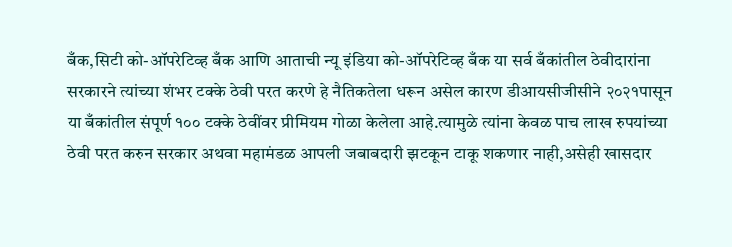बँक,सिटी को-ऑपरेटिव्ह बँक आणि आताची न्यू इंडिया को-ऑपरेटिव्ह बँक या सर्व बँकांतील ठेवीदारांना सरकारने त्यांच्या शंभर टक्के ठेवी परत करणे हे नैतिकतेला धरून असेल कारण डीआयसीजीसीने २०२१पासून या बँकांतील संपूर्ण १०० टक्के ठेवींवर प्रीमियम गोळा केलेला आहे.त्यामुळे त्यांना केवळ पाच लाख रुपयांच्या ठेवी परत करुन सरकार अथवा महामंडळ आपली जबाबदारी झटकून टाकू शकणार नाही,असेही खासदार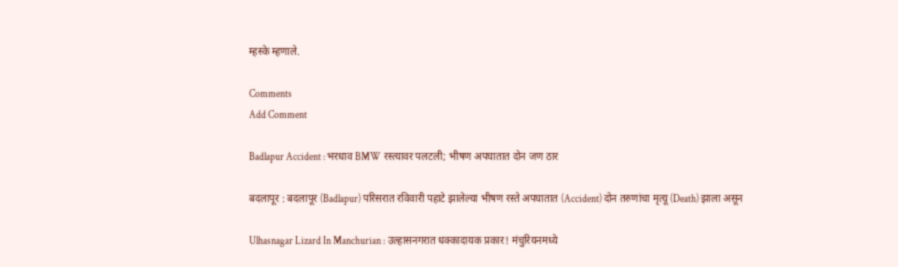म्हस्के म्हणाले.

Comments
Add Comment

Badlapur Accident : भरधाव BMW रस्त्यावर पलटली; भीषण अपघातात दोन जण ठार

बदलापूर : बदलापूर (Badlapur) परिसरात रविवारी पहाटे झालेल्या भीषण रस्ते अपघातात (Accident) दोन तरुणांचा मृत्यू (Death) झाला असून

Ulhasnagar Lizard In Manchurian : उल्हासनगरात धक्कादायक प्रकार! मंचुरियनमध्ये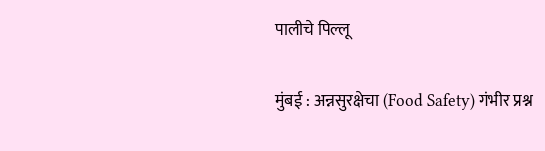पालीचे पिल्लू

मुंबई : अन्नसुरक्षेचा (Food Safety) गंभीर प्रश्न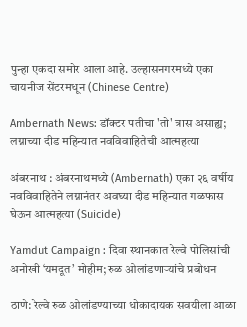पुन्हा एकदा समोर आला आहे. उल्हासनगरमध्ये एका चायनीज सेंटरमधून (Chinese Centre)

Ambernath News: डॉक्टर पतीचा 'तो' त्रास असाह्य; लग्नाच्या दीड महिन्यात नवविवाहितेची आत्महत्या

अंबरनाथ : अंबरनाथमध्ये (Ambernath) एका २६ वर्षीय नवविवाहितेने लग्नानंतर अवघ्या दीड महिन्यात गळफास घेऊन आत्महत्या (Suicide)

Yamdut Campaign : दिवा स्थानकात रेल्वे पोलिसांची अनोखी ‘यमदूत’ मोहीम; रुळ ओलांडणाऱ्यांचे प्रबोधन

ठाणे: रेल्वे रुळ ओलांडण्याच्या धोकादायक सवयीला आळा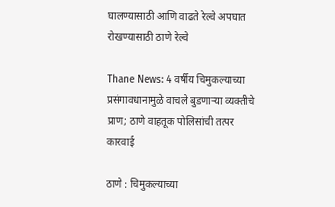घालण्यासाठी आणि वाढते रेल्वे अपघात रोखण्यासाठी ठाणे रेल्वे

Thane News: 4 वर्षीय चिमुकल्याच्या प्रसंगावधानामुळे वाचले बुडणाऱ्या व्यक्तीचे प्राण; ठाणे वाहतूक पोलिसांची तत्पर कारवाई

ठाणे : चिमुकल्याच्या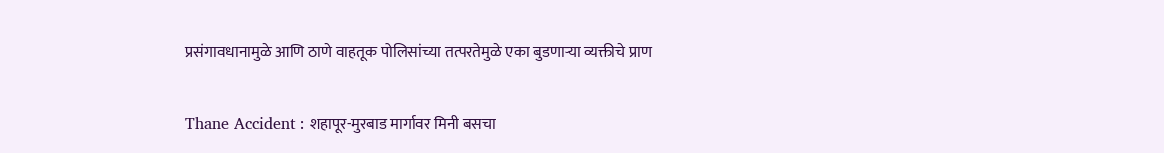प्रसंगावधानामुळे आणि ठाणे वाहतूक पोलिसांच्या तत्परतेमुळे एका बुडणाऱ्या व्यक्तीचे प्राण

Thane Accident : शहापूर-मुरबाड मार्गावर मिनी बसचा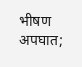भीषण अपघात;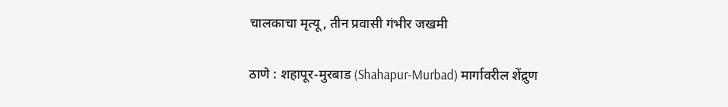चालकाचा मृत्यू, तीन प्रवासी गंभीर जखमी

ठाणे : शहापूर-मुरबाड (Shahapur-Murbad) मार्गावरील शेंद्रुण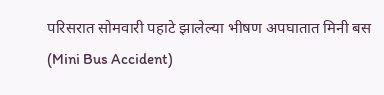परिसरात सोमवारी पहाटे झालेल्या भीषण अपघातात मिनी बस (Mini Bus Accident)